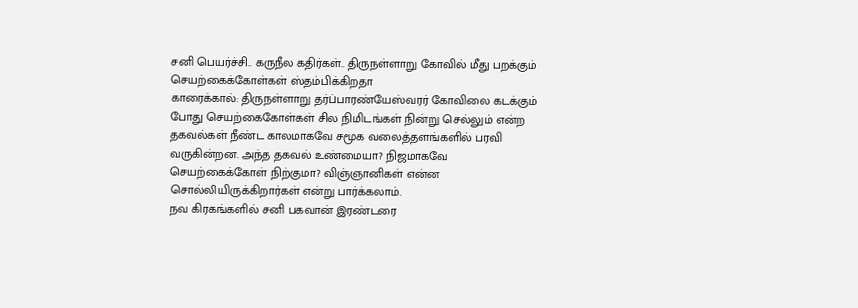சனி பெயர்ச்சி.. கருநீல கதிர்கள்.. திருநள்ளாறு கோவில் மீது பறக்கும் செயற்கைக்கோள்கள் ஸ்தம்பிக்கிறதா
காரைக்கால்: திருநள்ளாறு தர்ப்பாரண்யேஸ்வரர் கோவிலை கடக்கும் போது செயற்கைகோள்கள் சில நிமிடங்கள் நின்று செல்லும் என்ற தகவல்கள் நீண்ட காலமாகவே சமூக வலைத்தளங்களில் பரவி வருகின்றன. அந்த தகவல் உண்மையா? நிஜமாகவே செயற்கைக்கோள் நிற்குமா? விஞ்ஞானிகள் என்ன சொல்லியிருக்கிறார்கள் என்று பார்க்கலாம்.
நவ கிரகங்களில் சனி பகவான் இரண்டரை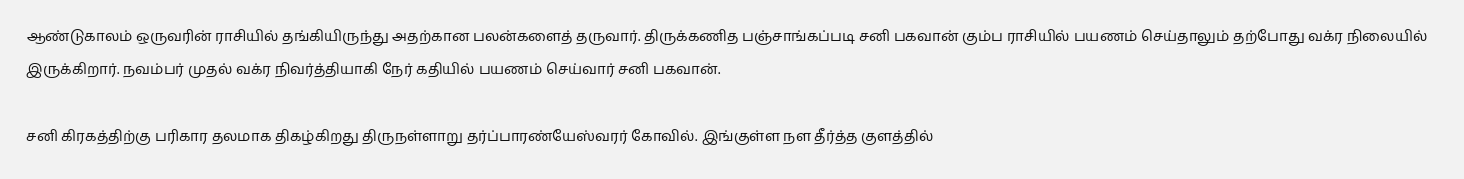ஆண்டுகாலம் ஒருவரின் ராசியில் தங்கியிருந்து அதற்கான பலன்களைத் தருவார். திருக்கணித பஞ்சாங்கப்படி சனி பகவான் கும்ப ராசியில் பயணம் செய்தாலும் தற்போது வக்ர நிலையில் இருக்கிறார். நவம்பர் முதல் வக்ர நிவர்த்தியாகி நேர் கதியில் பயணம் செய்வார் சனி பகவான்.

சனி கிரகத்திற்கு பரிகார தலமாக திகழ்கிறது திருநள்ளாறு தர்ப்பாரண்யேஸ்வரர் கோவில். இங்குள்ள நள தீர்த்த குளத்தில்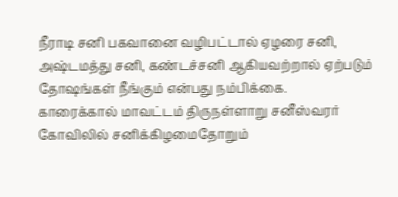நீராடி சனி பகவானை வழிபட்டால் ஏழரை சனி, அஷ்டமத்து சனி, கண்டச்சனி ஆகியவற்றால் ஏற்படும் தோஷங்கள் நீங்கும் என்பது நம்பிக்கை.
காரைக்கால் மாவட்டம் திருநள்ளாறு சனீஸ்வரர் கோவிலில் சனிக்கிழமைதோறும்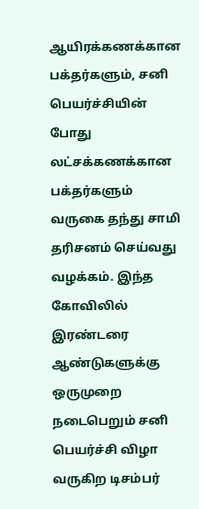ஆயிரக்கணக்கான பக்தர்களும், சனி பெயர்ச்சியின் போது லட்சக்கணக்கான பக்தர்களும் வருகை தந்து சாமி தரிசனம் செய்வது வழக்கம். இந்த கோவிலில் இரண்டரை ஆண்டுகளுக்கு ஒருமுறை நடைபெறும் சனி பெயர்ச்சி விழா வருகிற டிசம்பர்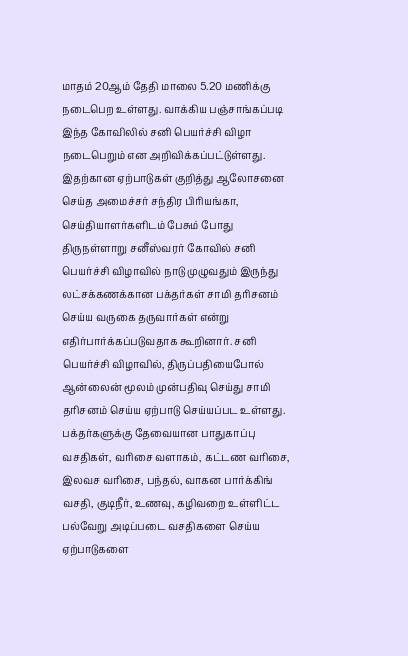மாதம் 20ஆம் தேதி மாலை 5.20 மணிக்கு நடைபெற உள்ளது. வாக்கிய பஞ்சாங்கப்படி இந்த கோவிலில் சனி பெயர்ச்சி விழா நடைபெறும் என அறிவிக்கப்பட்டுள்ளது.
இதற்கான ஏற்பாடுகள் குறித்து ஆலோசனை செய்த அமைச்சர் சந்திர பிரியங்கா, செய்தியாளர்களிடம் பேசும் போது திருநள்ளாறு சனீஸ்வரர் கோவில் சனி பெயர்ச்சி விழாவில் நாடு முழுவதும் இருந்து லட்சக்கணக்கான பக்தர்கள் சாமி தரிசனம் செய்ய வருகை தருவார்கள் என்று எதிர்பார்க்கப்படுவதாக கூறினார். சனி பெயர்ச்சி விழாவில், திருப்பதியைபோல் ஆன்லைன் மூலம் முன்பதிவு செய்து சாமி தரிசனம் செய்ய ஏற்பாடு செய்யப்பட உள்ளது. பக்தர்களுக்கு தேவையான பாதுகாப்பு வசதிகள், வரிசை வளாகம், கட்டண வரிசை, இலவச வரிசை, பந்தல், வாகன பார்க்கிங் வசதி, குடிநீர், உணவு, கழிவறை உள்ளிட்ட பல்வேறு அடிப்படை வசதிகளை செய்ய ஏற்பாடுகளை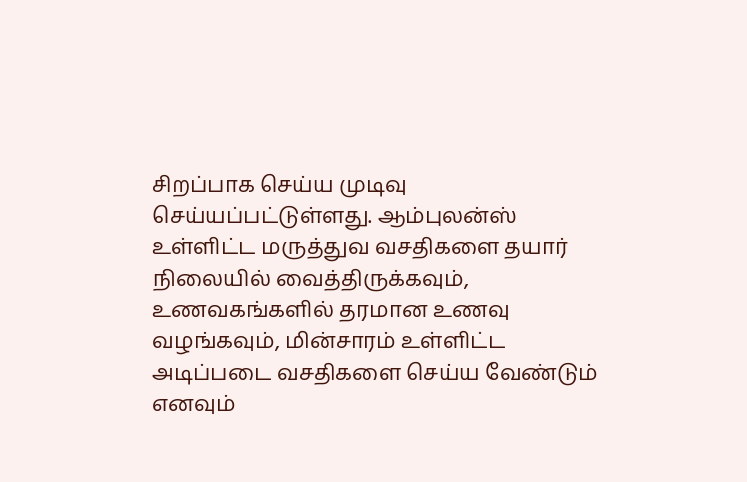சிறப்பாக செய்ய முடிவு செய்யப்பட்டுள்ளது. ஆம்புலன்ஸ் உள்ளிட்ட மருத்துவ வசதிகளை தயார் நிலையில் வைத்திருக்கவும், உணவகங்களில் தரமான உணவு வழங்கவும், மின்சாரம் உள்ளிட்ட அடிப்படை வசதிகளை செய்ய வேண்டும் எனவும்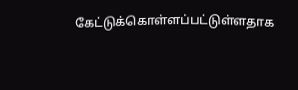கேட்டுக்கொள்ளப்பட்டுள்ளதாக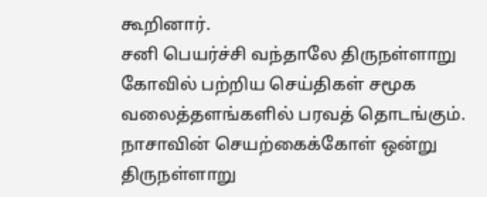கூறினார்.
சனி பெயர்ச்சி வந்தாலே திருநள்ளாறு கோவில் பற்றிய செய்திகள் சமூக வலைத்தளங்களில் பரவத் தொடங்கும். நாசாவின் செயற்கைக்கோள் ஒன்று திருநள்ளாறு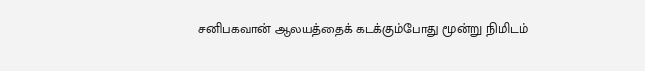சனிபகவான் ஆலயத்தைக் கடக்கும்போது மூன்று நிமிடம்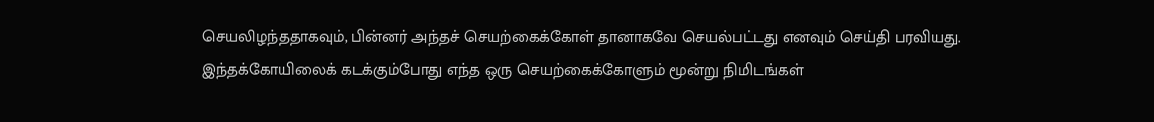செயலிழந்ததாகவும், பின்னர் அந்தச் செயற்கைக்கோள் தானாகவே செயல்பட்டது எனவும் செய்தி பரவியது.
இந்தக்கோயிலைக் கடக்கும்போது எந்த ஒரு செயற்கைக்கோளும் மூன்று நிமிடங்கள்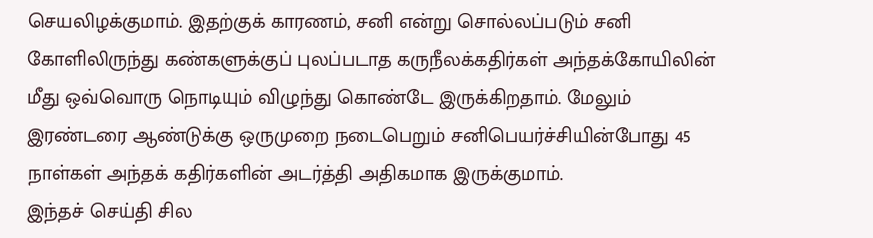செயலிழக்குமாம். இதற்குக் காரணம், சனி என்று சொல்லப்படும் சனி கோளிலிருந்து கண்களுக்குப் புலப்படாத கருநீலக்கதிர்கள் அந்தக்கோயிலின் மீது ஒவ்வொரு நொடியும் விழுந்து கொண்டே இருக்கிறதாம். மேலும் இரண்டரை ஆண்டுக்கு ஒருமுறை நடைபெறும் சனிபெயர்ச்சியின்போது 45 நாள்கள் அந்தக் கதிர்களின் அடர்த்தி அதிகமாக இருக்குமாம்.
இந்தச் செய்தி சில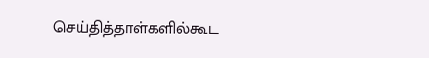செய்தித்தாள்களில்கூட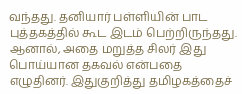வந்தது. தனியார் பள்ளியின் பாட புத்தகத்தில் கூட இடம் பெற்றிருந்தது. ஆனால், அதை மறுத்த சிலர் இது பொய்யான தகவல் என்பதை எழுதினர். இதுகுறித்து தமிழகத்தைச்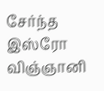சேர்ந்த இஸ்ரோ விஞ்ஞானி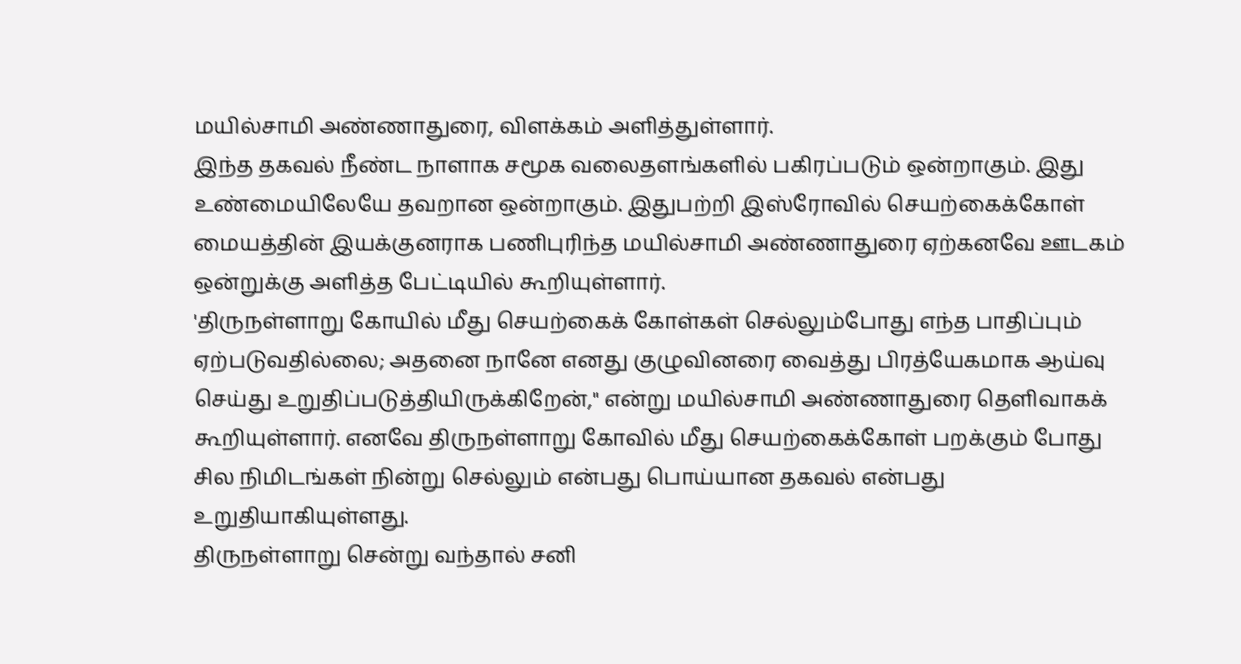மயில்சாமி அண்ணாதுரை, விளக்கம் அளித்துள்ளார்.
இந்த தகவல் நீண்ட நாளாக சமூக வலைதளங்களில் பகிரப்படும் ஒன்றாகும். இது உண்மையிலேயே தவறான ஒன்றாகும். இதுபற்றி இஸ்ரோவில் செயற்கைக்கோள் மையத்தின் இயக்குனராக பணிபுரிந்த மயில்சாமி அண்ணாதுரை ஏற்கனவே ஊடகம் ஒன்றுக்கு அளித்த பேட்டியில் கூறியுள்ளார்.
'திருநள்ளாறு கோயில் மீது செயற்கைக் கோள்கள் செல்லும்போது எந்த பாதிப்பும் ஏற்படுவதில்லை; அதனை நானே எனது குழுவினரை வைத்து பிரத்யேகமாக ஆய்வு செய்து உறுதிப்படுத்தியிருக்கிறேன்,'' என்று மயில்சாமி அண்ணாதுரை தெளிவாகக் கூறியுள்ளார். எனவே திருநள்ளாறு கோவில் மீது செயற்கைக்கோள் பறக்கும் போது சில நிமிடங்கள் நின்று செல்லும் என்பது பொய்யான தகவல் என்பது உறுதியாகியுள்ளது.
திருநள்ளாறு சென்று வந்தால் சனி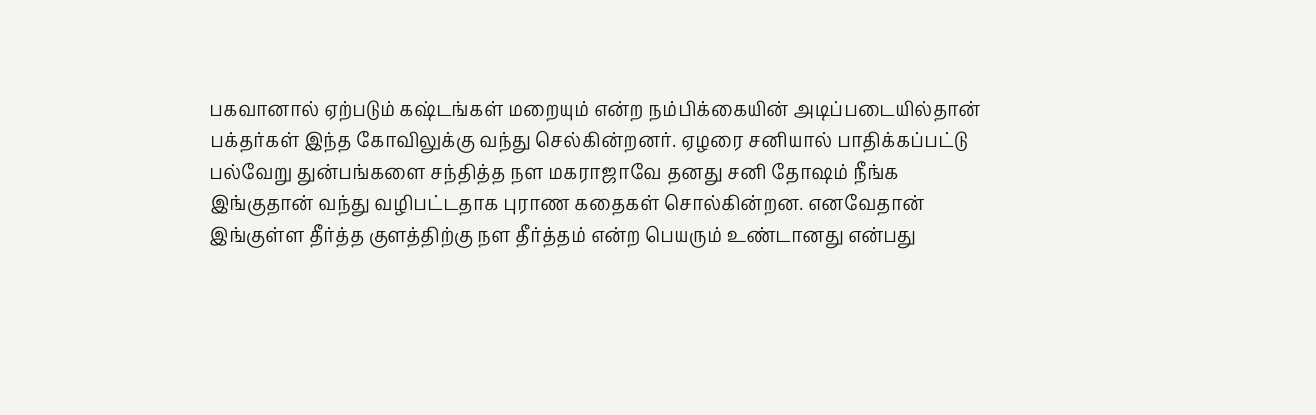பகவானால் ஏற்படும் கஷ்டங்கள் மறையும் என்ற நம்பிக்கையின் அடிப்படையில்தான் பக்தர்கள் இந்த கோவிலுக்கு வந்து செல்கின்றனர். ஏழரை சனியால் பாதிக்கப்பட்டு பல்வேறு துன்பங்களை சந்தித்த நள மகராஜாவே தனது சனி தோஷம் நீங்க இங்குதான் வந்து வழிபட்டதாக புராண கதைகள் சொல்கின்றன. எனவேதான் இங்குள்ள தீர்த்த குளத்திற்கு நள தீர்த்தம் என்ற பெயரும் உண்டானது என்பது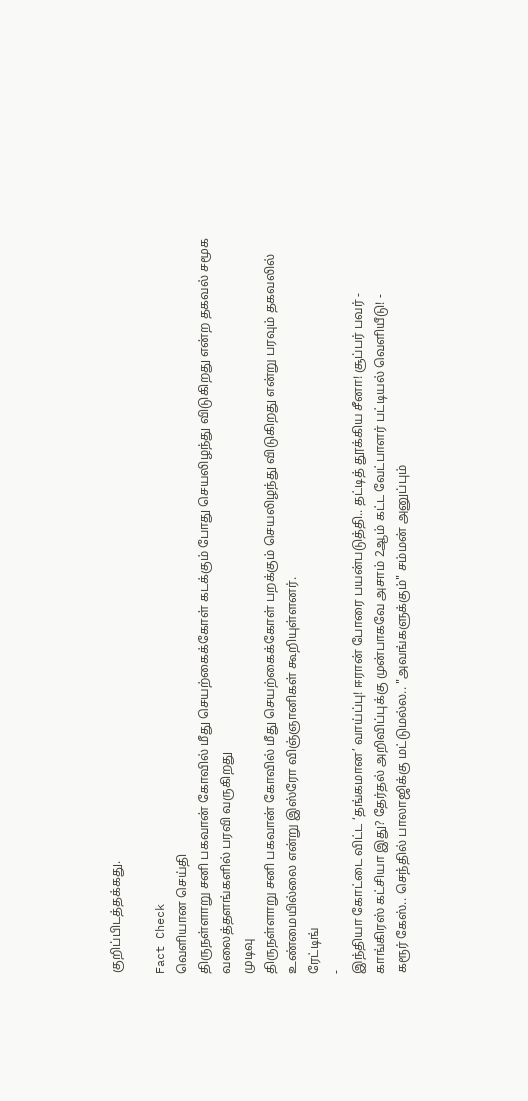குறிப்பிடத்தக்கது.

Fact Check
வெளியான செய்தி
திருநள்ளாறு சனி பகவான் கோவில் மீது செயற்கைக்கோள் கடக்கும் போது செயலிழந்து விடுகிறது என்ற தகவல் சமூக வலைத்தளங்களில் பரவி வருகிறது
முடிவு
திருநள்ளாறு சனி பகவான் கோவில் மீது செயற்கைக்கோள் பறக்கும் செயலிழந்து விடுகிறது என்று பரவும் தகவலில் உண்மையில்லை என்று இஸ்ரோ விஞ்ஞானிகள் கூறியுள்ளனர்.
ரேட்டிங்
-
இந்தியா கோட்டை விட்ட ‘தங்கமான’ வாய்ப்பு! ஈரான் போரை பயன்படுத்தி.. தட்டித் தூக்கிய சீனா! சூப்பர் பவர் -
காங்கிரஸ் கட்சியா இது? தேர்தல் அறிவிப்புக்கு முன்பாகவே அசாம் 2ஆம் கட்ட வேட்பாளர் பட்டியல் வெளியீடு! -
கரூர் கேஸ்.. செந்தில் பாலாஜிக்கு மட்டுமல்ல.. "அவங்களுக்கும்" சம்மன் அனுப்பும்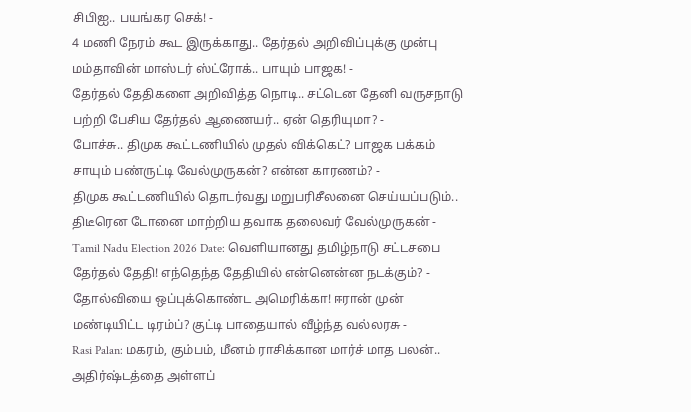சிபிஐ.. பயங்கர செக்! -
4 மணி நேரம் கூட இருக்காது.. தேர்தல் அறிவிப்புக்கு முன்பு மம்தாவின் மாஸ்டர் ஸ்ட்ரோக்.. பாயும் பாஜக! -
தேர்தல் தேதிகளை அறிவித்த நொடி.. சட்டென தேனி வருசநாடு பற்றி பேசிய தேர்தல் ஆணையர்.. ஏன் தெரியுமா? -
போச்சு.. திமுக கூட்டணியில் முதல் விக்கெட்? பாஜக பக்கம் சாயும் பண்ருட்டி வேல்முருகன்? என்ன காரணம்? -
திமுக கூட்டணியில் தொடர்வது மறுபரிசீலனை செய்யப்படும்.. திடீரென டோனை மாற்றிய தவாக தலைவர் வேல்முருகன் -
Tamil Nadu Election 2026 Date: வெளியானது தமிழ்நாடு சட்டசபை தேர்தல் தேதி! எந்தெந்த தேதியில் என்னென்ன நடக்கும்? -
தோல்வியை ஒப்புக்கொண்ட அமெரிக்கா! ஈரான் முன் மண்டியிட்ட டிரம்ப்? குட்டி பாதையால் வீழ்ந்த வல்லரசு -
Rasi Palan: மகரம், கும்பம், மீனம் ராசிக்கான மார்ச் மாத பலன்.. அதிர்ஷ்டத்தை அள்ளப்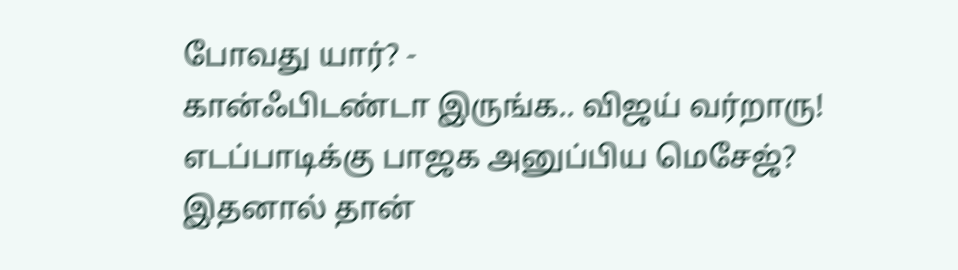போவது யார்? -
கான்ஃபிடண்டா இருங்க.. விஜய் வர்றாரு! எடப்பாடிக்கு பாஜக அனுப்பிய மெசேஜ்? இதனால் தான்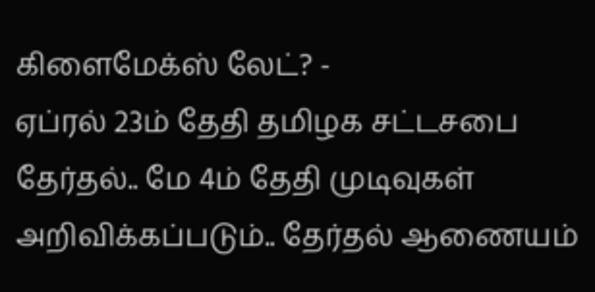கிளைமேக்ஸ் லேட்? -
ஏப்ரல் 23ம் தேதி தமிழக சட்டசபை தேர்தல்.. மே 4ம் தேதி முடிவுகள் அறிவிக்கப்படும்.. தேர்தல் ஆணையம்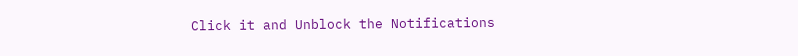Click it and Unblock the Notifications